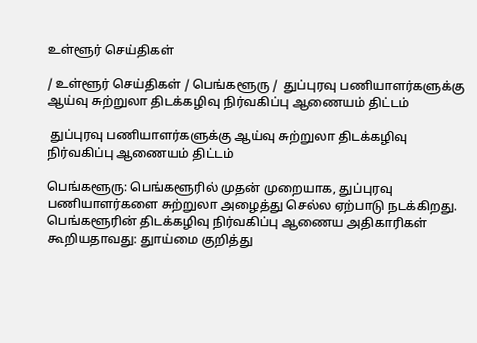உள்ளூர் செய்திகள்

/ உள்ளூர் செய்திகள் / பெங்களூரு /  துப்புரவு பணியாளர்களுக்கு ஆய்வு சுற்றுலா திடக்கழிவு நிர்வகிப்பு ஆணையம் திட்டம்

 துப்புரவு பணியாளர்களுக்கு ஆய்வு சுற்றுலா திடக்கழிவு நிர்வகிப்பு ஆணையம் திட்டம்

பெங்களூரு: பெங்களூரில் முதன் முறையாக, துப்புரவு பணியாளர்களை சுற்றுலா அழைத்து செல்ல ஏற்பாடு நடக்கிறது. பெங்களூரின் திடக்கழிவு நிர்வகிப்பு ஆணைய அதிகாரிகள் கூறியதாவது: துாய்மை குறித்து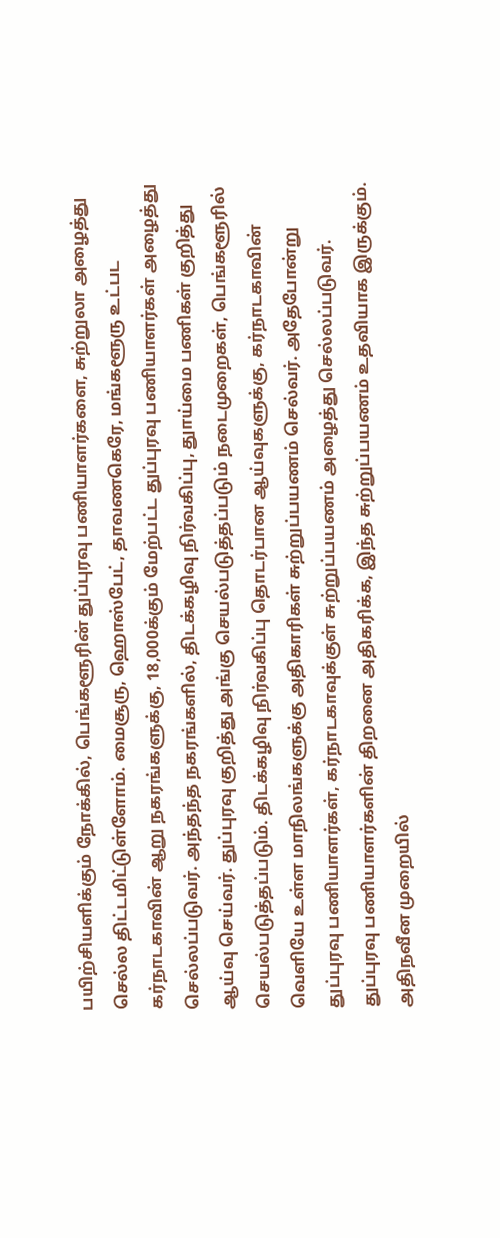பயிற்சியளிக்கும் நோக்கில், பெங்களூரின் துப்புரவு பணியாளர்களை, சுற்றுலா அழைத்து செல்ல திட்டமிட்டுள்ளோம். மைசூரு, ஹொஸ்பேட், தாவணகெரே, மங்களூரு உட்பட கர்நாடகாவின் ஆறு நகரங்களுக்கு, 18,000க்கும் மேற்பட்ட துப்புரவு பணியாளர்கள் அழைத்து செல்லப்படுவர். அந்தந்த நகரங்களில், திடக்கழிவு நிர்வகிப்பு, துாய்மை பணிகள் குறித்து ஆய்வு செய்வர். துப்புரவு குறித்து அங்கு செயல்படுத்தப்படும் நடைமுறைகள், பெங்களூரில் செயல்படுத்தப்படும். திடக்கழிவு நிர்வகிப்பு தொடர்பான ஆய்வுகளுக்கு, கர்நாடகாவின் வெளியே உள்ள மாநிலங்களுக்கு அதிகாரிகள் சுற்றுப்பயணம் செல்வர். அதேபோன்று துப்புரவு பணியாளர்கள், கர்நாடகாவுக்குள் சுற்றுப்பயணம் அழைத்து செல்லப்படுவர். துப்புரவு பணியாளர்களின் திறனை அதிகரிக்க, இந்த சுற்றுப்பயணம் உதவியாக இருக்கும். அதிநவீன முறையில்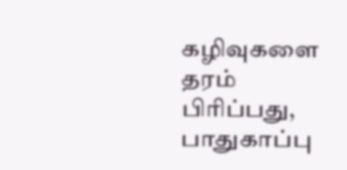கழிவுகளை தரம் பிரிப்பது, பாதுகாப்பு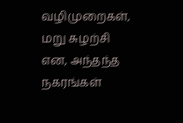வழிமுறைகள், மறு சுழற்சி என, அந்தந்த நகரங்கள்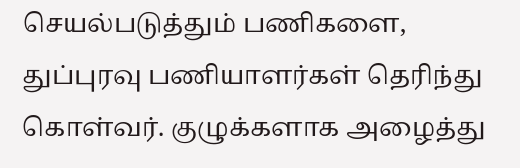செயல்படுத்தும் பணிகளை, துப்புரவு பணியாளர்கள் தெரிந்து கொள்வர். குழுக்களாக அழைத்து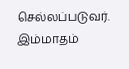செல்லப்படுவர். இம்மாதம்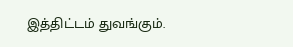இத்திட்டம் துவங்கும்.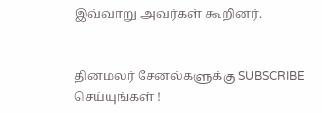இவ்வாறு அவர்கள் கூறினர்.


தினமலர் சேனல்களுக்கு SUBSCRIBE செய்யுங்கள் !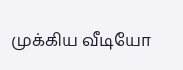முக்கிய வீடியோ